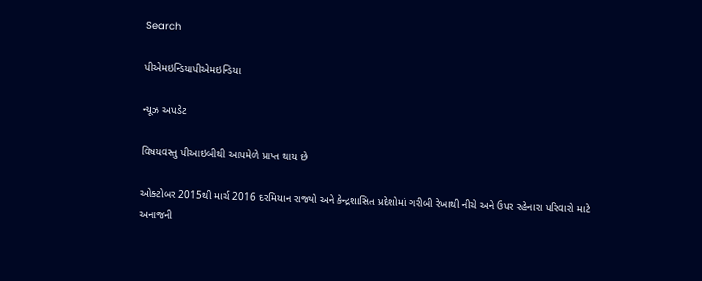Search

પીએમઇન્ડિયાપીએમઇન્ડિયા

ન્યૂઝ અપડેટ

વિષયવસ્તુ પીઆઇબીથી આપમેળે પ્રાપ્ત થાય છે

ઓક્ટોબર 2015થી માર્ચ 2016 દરમિયાન રાજ્યો અને કેન્દ્રશાસિત પ્રદેશોમાં ગરીબી રેખાથી નીચે અને ઉપર રહેનારા પરિવારો માટે અનાજની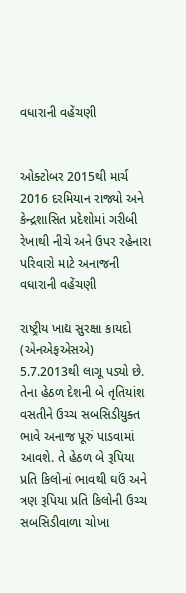વધારાની વહેંચણી


ઓક્ટોબર 2015થી માર્ચ 2016 દરમિયાન રાજ્યો અને કેન્દ્રશાસિત પ્રદેશોમાં ગરીબી રેખાથી નીચે અને ઉપર રહેનારા પરિવારો માટે અનાજની વધારાની વહેંચણી

રાષ્ટ્રીય ખાદ્ય સુરક્ષા કાયદો (એનએફએસએ) 5.7.2013થી લાગૂ પડ્યો છે. તેના હેઠળ દેશની બે તૃતિયાંશ વસતીને ઉચ્ચ સબસિડીયુક્ત ભાવે અનાજ પૂરું પાડવામાં આવશે. તે હેઠળ બે રૂપિયા પ્રતિ કિલોનાં ભાવથી ઘઉં અને ત્રણ રૂપિયા પ્રતિ કિલોની ઉચ્ચ સબસિડીવાળા ચોખા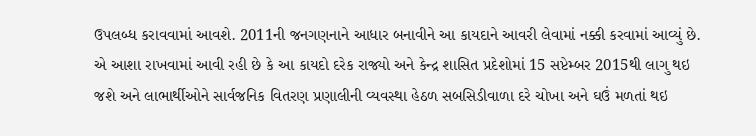ઉપલબ્ધ કરાવવામાં આવશે. 2011ની જનગણનાને આધાર બનાવીને આ કાયદાને આવરી લેવામાં નક્કી કરવામાં આવ્યું છે. એ આશા રાખવામાં આવી રહી છે કે આ કાયદો દરેક રાજ્યો અને કેન્દ્ર શાસિત પ્રદેશોમાં 15 સપ્ટેમ્બર 2015થી લાગુ થઇ જશે અને લાભાર્થીઓને સાર્વજનિક વિતરણ પ્રણાલીની વ્યવસ્થા હેઠળ સબસિડીવાળા દરે ચોખા અને ઘઉં મળતાં થઇ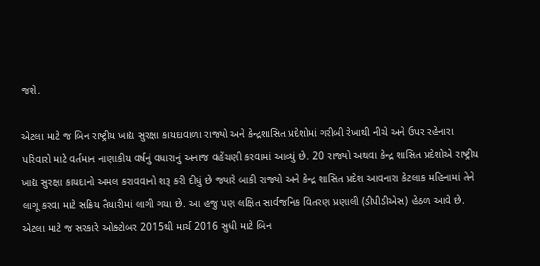જશે.

એટલા માટે જ બિન રાષ્ટ્રીય ખાદ્ય સુરક્ષા કાયદાવાળા રાજ્યો અને કેન્દ્રશાસિત પ્રદેશોમાં ગરીબી રેખાથી નીચે અને ઉપર રહેનારા પરિવારો માટે વર્તમાન નાણાકીય વર્ષનું વધારાનું અનાજ વહેંચણી કરવામાં આવ્યું છે. 20 રાજ્યો અથવા કેન્દ્ર શાસિત પ્રદેશોએ રાષ્ટ્રીય ખાદ્ય સુરક્ષા કાયદાનો અમલ કરાવવાનો શરૂ કરી દીધું છે જ્યારે બાકી રાજ્યો અને કેન્દ્ર શાસિત પ્રદેશ આવનારા કેટલાક મહિનામાં તેને લાગૂ કરવા માટે સક્રિય તૈયારીમાં લાગી ગયા છે. આ હજુ પણ લક્ષિત સાર્વજનિક વિતરણ પ્રણાલી (ડીપીડીએસ) હેઠળ આવે છે. એટલા માટે જ સરકારે ઓક્ટોબર 2015થી માર્ચ 2016 સુધી માટે બિન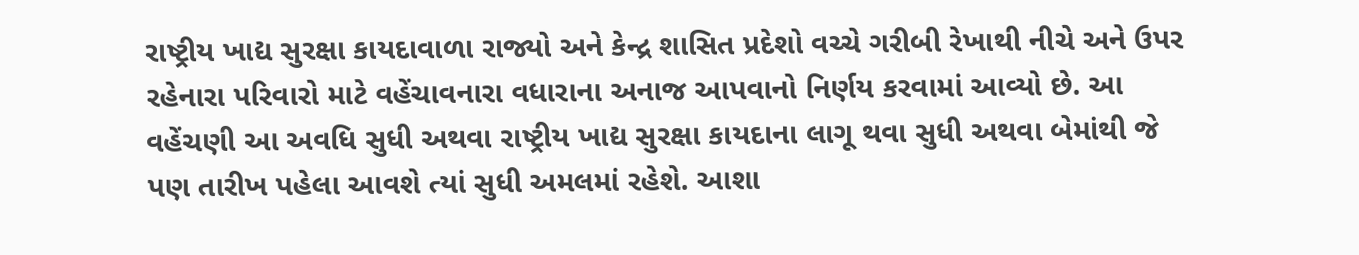રાષ્ટ્રીય ખાદ્ય સુરક્ષા કાયદાવાળા રાજ્યો અને કેન્દ્ર શાસિત પ્રદેશો વચ્ચે ગરીબી રેખાથી નીચે અને ઉપર રહેનારા પરિવારો માટે વહેંચાવનારા વધારાના અનાજ આપવાનો નિર્ણય કરવામાં આવ્યો છે. આ વહેંચણી આ અવધિ સુધી અથવા રાષ્ટ્રીય ખાદ્ય સુરક્ષા કાયદાના લાગૂ થવા સુધી અથવા બેમાંથી જે પણ તારીખ પહેલા આવશે ત્યાં સુધી અમલમાં રહેશે. આશા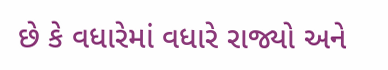છે કે વધારેમાં વધારે રાજ્યો અને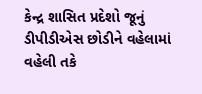કેન્દ્ર શાસિત પ્રદેશો જૂનું ડીપીડીએસ છોડીને વહેલામાં વહેલી તકે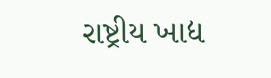રાષ્ટ્રીય ખાદ્ય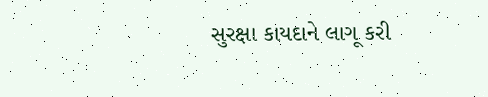સુરક્ષા કાયદાને લાગૂ કરી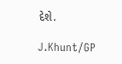દેશે.

J.Khunt/GP